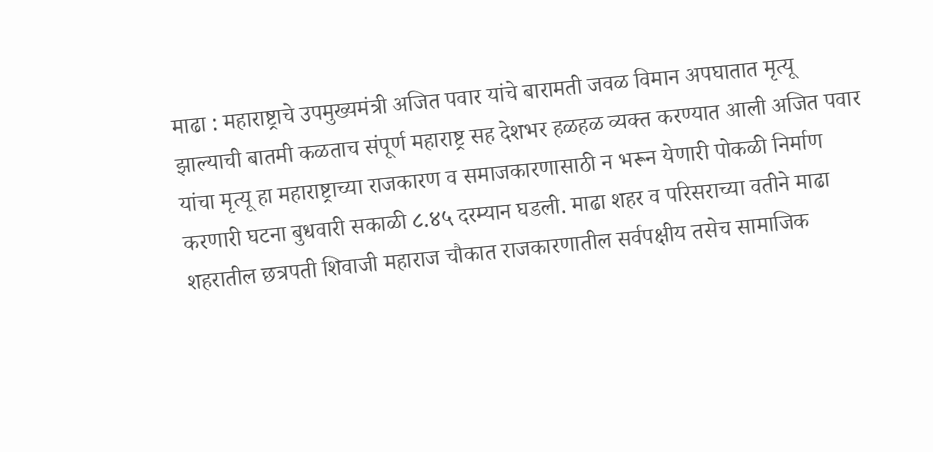माढा : महाराष्ट्राचे उपमुख्यमंत्री अजित पवार यांचे बारामती जवळ विमान अपघातात मृत्यू झाल्याची बातमी कळताच संपूर्ण महाराष्ट्र सह देशभर हळहळ व्यक्त करण्यात आली अजित पवार यांचा मृत्यू हा महाराष्ट्राच्या राजकारण व समाजकारणासाठी न भरून येणारी पोकळी निर्माण करणारी घटना बुधवारी सकाळी ८.४५ दरम्यान घडली. माढा शहर व परिसराच्या वतीने माढा शहरातील छत्रपती शिवाजी महाराज चौकात राजकारणातील सर्वपक्षीय तसेच सामाजिक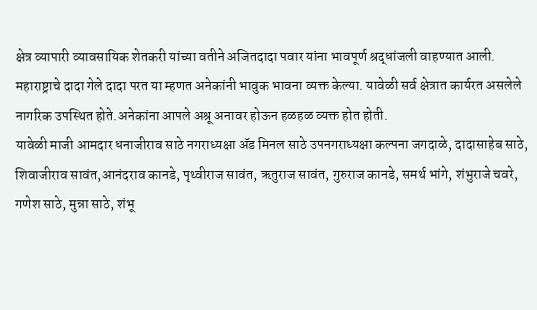क्षेत्र व्यापारी व्यावसायिक शेतकरी यांच्या वतीने अजितदादा पवार यांना भावपूर्ण श्रद्धांजली वाहण्यात आली. महाराष्ट्राचे दादा गेले दादा परत या म्हणत अनेकांनी भावुक भावना व्यक्त केल्या. यावेळी सर्व क्षेत्रात कार्यरत असलेले नागरिक उपस्थित होते.अनेकांना आपले अश्रू अनावर होऊन हळहळ व्यक्त होत होती.
यावेळी माजी आमदार धनाजीराव साठे नगराध्यक्षा ॲड मिनल साठे उपनगराध्यक्षा कल्पना जगदाळे, दादासाहेब साठे, शिवाजीराव सावंत,आनंदराव कानडे, पृथ्वीराज सावंत, ऋतुराज सावंत, गुरुराज कानडे, समर्थ भांगे, शंभुराजे चवरे, गणेश साठे, मुन्ना साठे, शंभू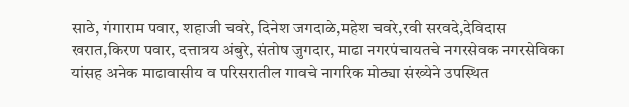साठे, गंगाराम पवार, शहाजी चवरे, दिनेश जगदाळे,महेश चवरे,रवी सरवदे,देविदास खरात,किरण पवार, दत्तात्रय अंबुरे, संतोष जुगदार, माढा नगरपंचायतचे नगरसेवक नगरसेविका यांसह अनेक माढावासीय व परिसरातील गावचे नागरिक मोठ्या संख्येने उपस्थित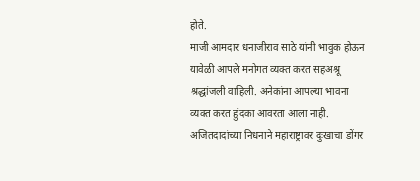होते.
माजी आमदार धनाजीराव साठे यांनी भावुक होऊन यावेळी आपले मनोगत व्यक्त करत सहअश्रू श्रद्धांजली वाहिली. अनेकांना आपल्या भावना व्यक्त करत हुंदका आवरता आला नाही.
अजितदादांच्या निधनाने महाराष्ट्रावर दुःखाचा डोंगर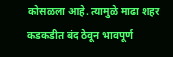कोसळला आहे. त्यामुळे माढा शहर कडकडीत बंद ठेवून भावपूर्ण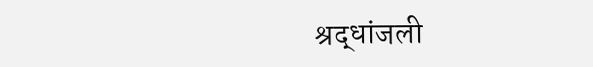श्रद्धांजली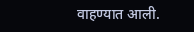वाहण्यात आली.